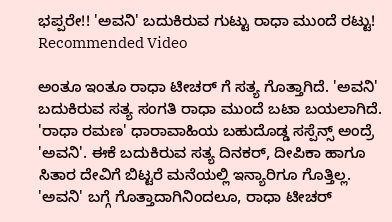ಭಪ್ಪರೇ!! 'ಅವನಿ' ಬದುಕಿರುವ ಗುಟ್ಟು ರಾಧಾ ಮುಂದೆ ರಟ್ಟು!
Recommended Video

ಅಂತೂ ಇಂತೂ ರಾಧಾ ಟೀಚರ್ ಗೆ ಸತ್ಯ ಗೊತ್ತಾಗಿದೆ. 'ಅವನಿ' ಬದುಕಿರುವ ಸತ್ಯ ಸಂಗತಿ ರಾಧಾ ಮುಂದೆ ಬಟಾ ಬಯಲಾಗಿದೆ.
'ರಾಧಾ ರಮಣ' ಧಾರಾವಾಹಿಯ ಬಹುದೊಡ್ಡ ಸಸ್ಪೆನ್ಸ್ ಅಂದ್ರೆ 'ಅವನಿ'. ಈಕೆ ಬದುಕಿರುವ ಸತ್ಯ ದಿನಕರ್, ದೀಪಿಕಾ ಹಾಗೂ ಸಿತಾರ ದೇವಿಗೆ ಬಿಟ್ಟರೆ ಮನೆಯಲ್ಲಿ ಇನ್ಯಾರಿಗೂ ಗೊತ್ತಿಲ್ಲ.
'ಅವನಿ' ಬಗ್ಗೆ ಗೊತ್ತಾದಾಗಿನಿಂದಲೂ, ರಾಧಾ ಟೀಚರ್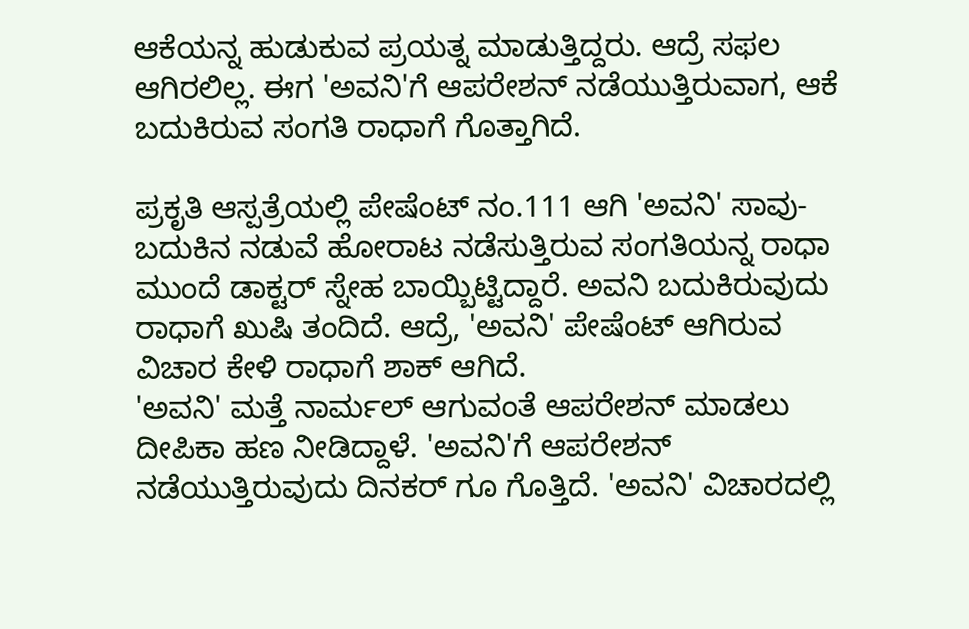ಆಕೆಯನ್ನ ಹುಡುಕುವ ಪ್ರಯತ್ನ ಮಾಡುತ್ತಿದ್ದರು. ಆದ್ರೆ ಸಫಲ ಆಗಿರಲಿಲ್ಲ. ಈಗ 'ಅವನಿ'ಗೆ ಆಪರೇಶನ್ ನಡೆಯುತ್ತಿರುವಾಗ, ಆಕೆ ಬದುಕಿರುವ ಸಂಗತಿ ರಾಧಾಗೆ ಗೊತ್ತಾಗಿದೆ.

ಪ್ರಕೃತಿ ಆಸ್ಪತ್ರೆಯಲ್ಲಿ ಪೇಷೆಂಟ್ ನಂ.111 ಆಗಿ 'ಅವನಿ' ಸಾವು-ಬದುಕಿನ ನಡುವೆ ಹೋರಾಟ ನಡೆಸುತ್ತಿರುವ ಸಂಗತಿಯನ್ನ ರಾಧಾ ಮುಂದೆ ಡಾಕ್ಟರ್ ಸ್ನೇಹ ಬಾಯ್ಬಿಟ್ಟಿದ್ದಾರೆ. ಅವನಿ ಬದುಕಿರುವುದು ರಾಧಾಗೆ ಖುಷಿ ತಂದಿದೆ. ಆದ್ರೆ, 'ಅವನಿ' ಪೇಷೆಂಟ್ ಆಗಿರುವ ವಿಚಾರ ಕೇಳಿ ರಾಧಾಗೆ ಶಾಕ್ ಆಗಿದೆ.
'ಅವನಿ' ಮತ್ತೆ ನಾರ್ಮಲ್ ಆಗುವಂತೆ ಆಪರೇಶನ್ ಮಾಡಲು ದೀಪಿಕಾ ಹಣ ನೀಡಿದ್ದಾಳೆ. 'ಅವನಿ'ಗೆ ಆಪರೇಶನ್ ನಡೆಯುತ್ತಿರುವುದು ದಿನಕರ್ ಗೂ ಗೊತ್ತಿದೆ. 'ಅವನಿ' ವಿಚಾರದಲ್ಲಿ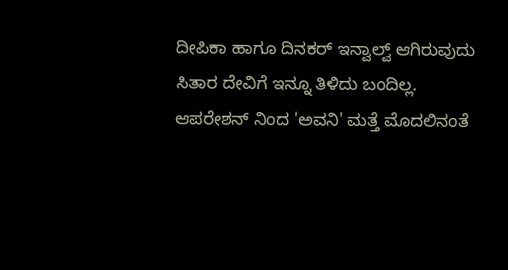ದೀಪಿಕಾ ಹಾಗೂ ದಿನಕರ್ ಇನ್ವಾಲ್ವ್ ಆಗಿರುವುದು ಸಿತಾರ ದೇವಿಗೆ ಇನ್ನೂ ತಿಳಿದು ಬಂದಿಲ್ಲ.
ಆಪರೇಶನ್ ನಿಂದ 'ಅವನಿ' ಮತ್ತೆ ಮೊದಲಿನಂತೆ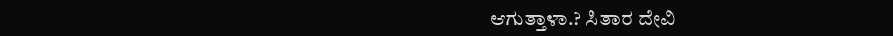ಆಗುತ್ತಾಳಾ.? ಸಿತಾರ ದೇವಿ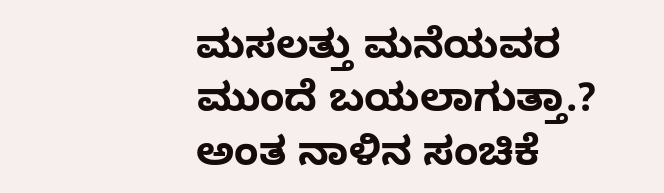ಮಸಲತ್ತು ಮನೆಯವರ ಮುಂದೆ ಬಯಲಾಗುತ್ತಾ.? ಅಂತ ನಾಳಿನ ಸಂಚಿಕೆ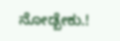ನೋಡ್ಬೇಕು.!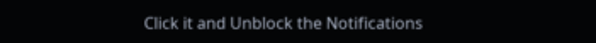Click it and Unblock the Notifications